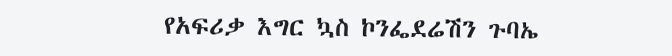የአፍሪቃ እግር ኳስ ኮንፌደሬሽን ጉባኤ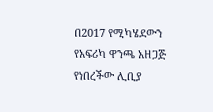በ2017 የሚካሄደውን የአፍሪካ ዋንጫ አዘጋጅ የነበረችው ሊቢያ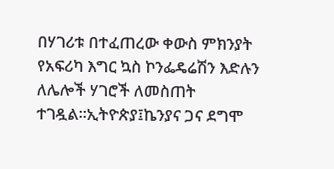በሃገሪቱ በተፈጠረው ቀውስ ምክንያት የአፍሪካ እግር ኳስ ኮንፌዴሬሽን እድሉን ለሌሎች ሃገሮች ለመስጠት ተገዷል።ኢትዮጵያ፤ኬንያና ጋና ደግሞ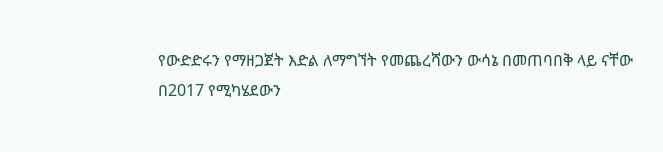የውድድሩን የማዘጋጀት እድል ለማግኘት የመጨረሻውን ውሳኔ በመጠባበቅ ላይ ናቸው
በ2017 የሚካሄደውን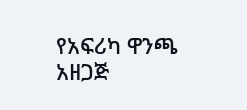የአፍሪካ ዋንጫ አዘጋጅ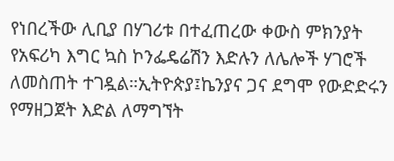የነበረችው ሊቢያ በሃገሪቱ በተፈጠረው ቀውስ ምክንያት የአፍሪካ እግር ኳስ ኮንፌዴሬሽን እድሉን ለሌሎች ሃገሮች ለመስጠት ተገዷል።ኢትዮጵያ፤ኬንያና ጋና ደግሞ የውድድሩን የማዘጋጀት እድል ለማግኘት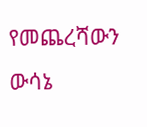የመጨረሻውን ውሳኔ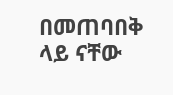በመጠባበቅ ላይ ናቸው